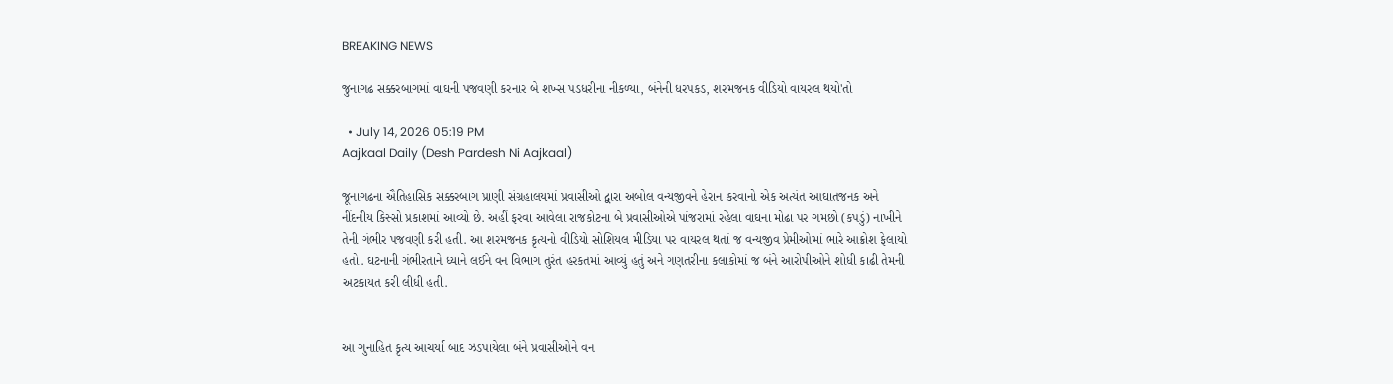BREAKING NEWS

જુનાગઢ સક્કરબાગમાં વાઘની પજવણી કરનાર બે શખ્સ પડધરીના નીકળ્યા, બંનેની ધરપકડ, શરમજનક વીડિયો વાયરલ થયો'તો

  • July 14, 2026 05:19 PM
Aajkaal Daily (Desh Pardesh Ni Aajkaal)

જૂનાગઢના ઐતિહાસિક સક્કરબાગ પ્રાણી સંગ્રહાલયમાં પ્રવાસીઓ દ્વારા અબોલ વન્યજીવને હેરાન કરવાનો એક અત્યંત આઘાતજનક અને નીંદનીય કિસ્સો પ્રકાશમાં આવ્યો છે. અહીં ફરવા આવેલા રાજકોટના બે પ્રવાસીઓએ પાંજરામાં રહેલા વાઘના મોઢા પર ગમછો (કપડું) નાખીને તેની ગંભીર પજવણી કરી હતી. આ શરમજનક કૃત્યનો વીડિયો સોશિયલ મીડિયા પર વાયરલ થતાં જ વન્યજીવ પ્રેમીઓમાં ભારે આક્રોશ ફેલાયો હતો. ઘટનાની ગંભીરતાને ધ્યાને લઈને વન વિભાગ તુરંત હરકતમાં આવ્યું હતું અને ગણતરીના કલાકોમાં જ બંને આરોપીઓને શોધી કાઢી તેમની અટકાયત કરી લીધી હતી.


આ ગુનાહિત કૃત્ય આચર્યા બાદ ઝડપાયેલા બંને પ્રવાસીઓને વન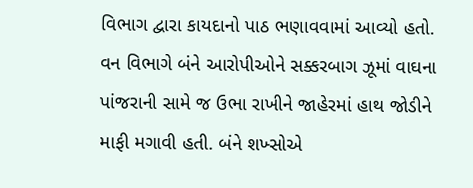વિભાગ દ્વારા કાયદાનો પાઠ ભણાવવામાં આવ્યો હતો. વન વિભાગે બંને આરોપીઓને સક્કરબાગ ઝૂમાં વાઘના પાંજરાની સામે જ ઉભા રાખીને જાહેરમાં હાથ જોડીને માફી મગાવી હતી. બંને શખ્સોએ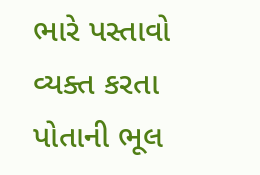ભારે પસ્તાવો વ્યક્ત કરતા પોતાની ભૂલ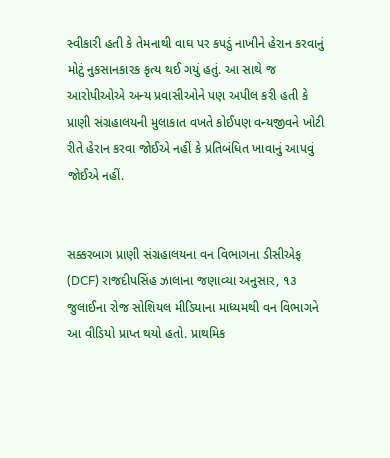સ્વીકારી હતી કે તેમનાથી વાઘ પર કપડું નાખીને હેરાન કરવાનું મોટું નુકસાનકારક કૃત્ય થઈ ગયું હતું. આ સાથે જ આરોપીઓએ અન્ય પ્રવાસીઓને પણ અપીલ કરી હતી કે પ્રાણી સંગ્રહાલયની મુલાકાત વખતે કોઈપણ વન્યજીવને ખોટી રીતે હેરાન કરવા જોઈએ નહીં કે પ્રતિબંધિત ખાવાનું આપવું જોઈએ નહીં.


સક્કરબાગ પ્રાણી સંગ્રહાલયના વન વિભાગના ડીસીએફ (DCF) રાજદીપસિંહ ઝાલાના જણાવ્યા અનુસાર, ૧૩ જુલાઈના રોજ સોશિયલ મીડિયાના માધ્યમથી વન વિભાગને આ વીડિયો પ્રાપ્ત થયો હતો. પ્રાથમિક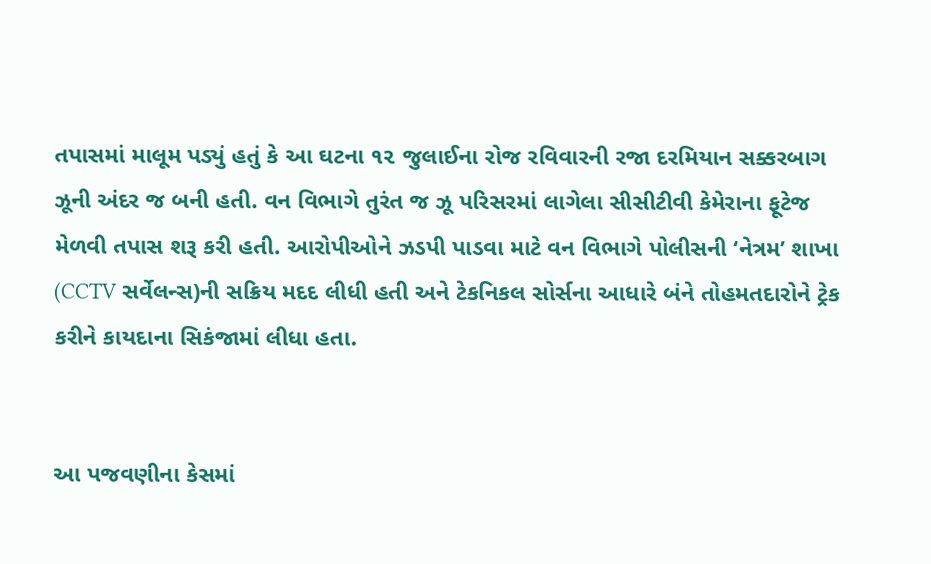તપાસમાં માલૂમ પડ્યું હતું કે આ ઘટના ૧૨ જુલાઈના રોજ રવિવારની રજા દરમિયાન સક્કરબાગ ઝૂની અંદર જ બની હતી. વન વિભાગે તુરંત જ ઝૂ પરિસરમાં લાગેલા સીસીટીવી કેમેરાના ફૂટેજ મેળવી તપાસ શરૂ કરી હતી. આરોપીઓને ઝડપી પાડવા માટે વન વિભાગે પોલીસની ‘નેત્રમ’ શાખા (CCTV સર્વેલન્સ)ની સક્રિય મદદ લીધી હતી અને ટેકનિકલ સોર્સના આધારે બંને તોહમતદારોને ટ્રેક કરીને કાયદાના સિકંજામાં લીધા હતા.


આ પજવણીના કેસમાં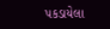પકડાયેલા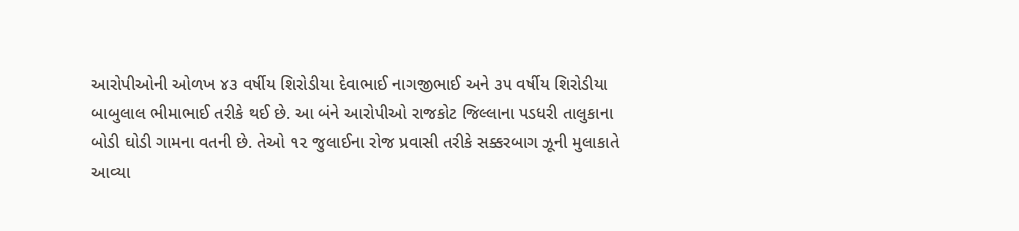આરોપીઓની ઓળખ ૪૩ વર્ષીય શિરોડીયા દેવાભાઈ નાગજીભાઈ અને ૩૫ વર્ષીય શિરોડીયા બાબુલાલ ભીમાભાઈ તરીકે થઈ છે. આ બંને આરોપીઓ રાજકોટ જિલ્લાના પડધરી તાલુકાના બોડી ઘોડી ગામના વતની છે. તેઓ ૧૨ જુલાઈના રોજ પ્રવાસી તરીકે સક્કરબાગ ઝૂની મુલાકાતે આવ્યા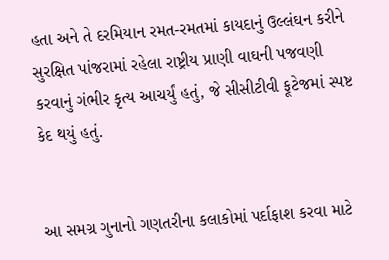હતા અને તે દરમિયાન રમત-રમતમાં કાયદાનું ઉલ્લંઘન કરીને સુરક્ષિત પાંજરામાં રહેલા રાષ્ટ્રીય પ્રાણી વાઘની પજવણી કરવાનું ગંભીર કૃત્ય આચર્યું હતું, જે સીસીટીવી ફૂટેજમાં સ્પષ્ટ કેદ થયું હતું.


આ સમગ્ર ગુનાનો ગણતરીના કલાકોમાં પર્દાફાશ કરવા માટે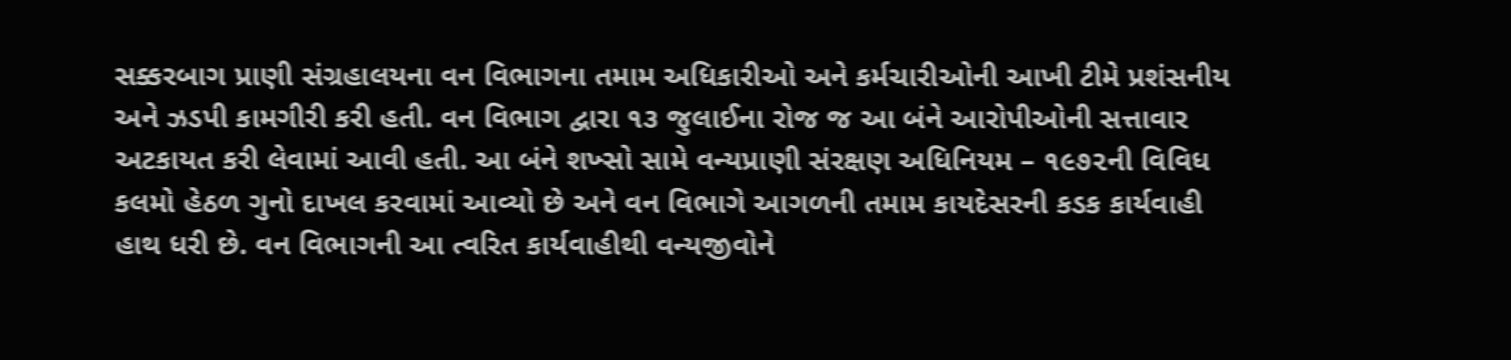સક્કરબાગ પ્રાણી સંગ્રહાલયના વન વિભાગના તમામ અધિકારીઓ અને કર્મચારીઓની આખી ટીમે પ્રશંસનીય અને ઝડપી કામગીરી કરી હતી. વન વિભાગ દ્વારા ૧૩ જુલાઈના રોજ જ આ બંને આરોપીઓની સત્તાવાર અટકાયત કરી લેવામાં આવી હતી. આ બંને શખ્સો સામે વન્યપ્રાણી સંરક્ષણ અધિનિયમ – ૧૯૭૨ની વિવિધ કલમો હેઠળ ગુનો દાખલ કરવામાં આવ્યો છે અને વન વિભાગે આગળની તમામ કાયદેસરની કડક કાર્યવાહી હાથ ધરી છે. વન વિભાગની આ ત્વરિત કાર્યવાહીથી વન્યજીવોને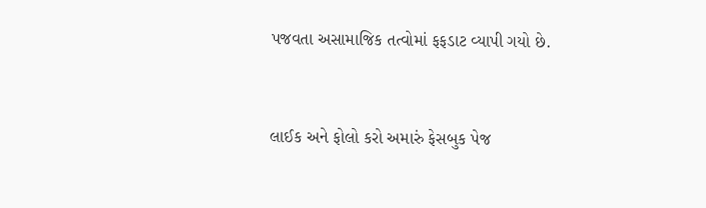પજવતા અસામાજિક તત્વોમાં ફફડાટ વ્યાપી ગયો છે.



લાઈક અને ફોલો કરો અમારું ફેસબુક પેજ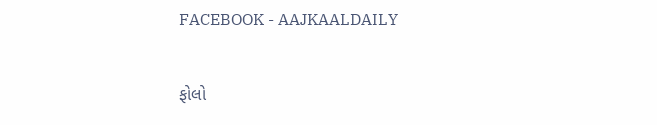FACEBOOK - AAJKAALDAILY


ફોલો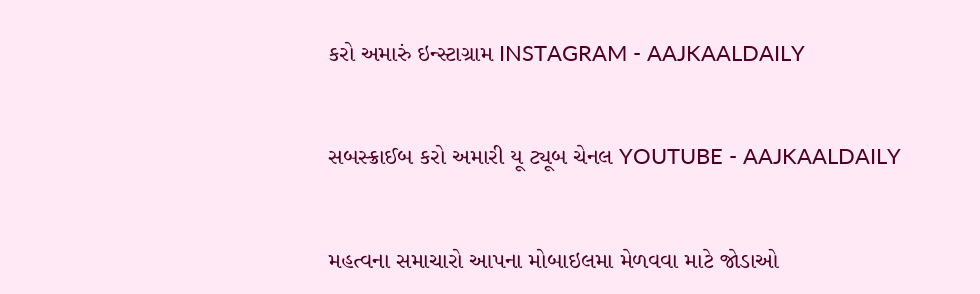કરો અમારું ઇન્સ્ટાગ્રામ INSTAGRAM - AAJKAALDAILY


સબસ્ક્રાઈબ કરો અમારી યૂ ટ્યૂબ ચેનલ YOUTUBE - AAJKAALDAILY


મહત્વના સમાચારો આપના મોબાઇલમા મેળવવા માટે જોડાઓ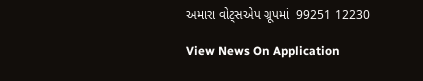અમારા વોટ્સએપ ગ્રૂપમાં  99251 12230

View News On Application